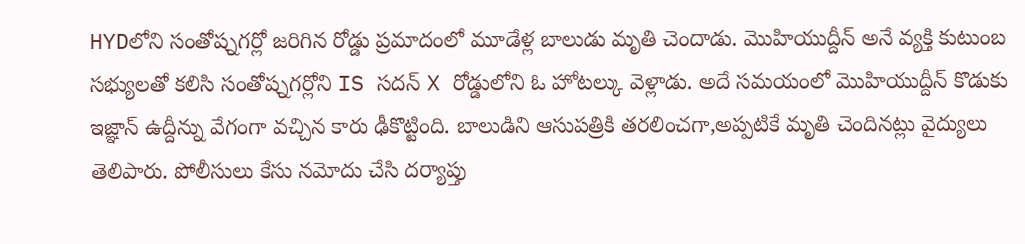HYDలోని సంతోష్నగర్లో జరిగిన రోడ్డు ప్రమాదంలో మూడేళ్ల బాలుడు మృతి చెందాడు. మొహియుద్దీన్ అనే వ్యక్తి కుటుంబ సభ్యులతో కలిసి సంతోష్నగర్లోని IS సదన్ X రోడ్డులోని ఓ హోటల్కు వెళ్లాడు. అదే సమయంలో మొహియుద్దీన్ కొడుకు ఇజ్ఞాన్ ఉద్దీన్ను వేగంగా వచ్చిన కారు ఢీకొట్టింది. బాలుడిని ఆసుపత్రికి తరలించగా,అప్పటికే మృతి చెందినట్లు వైద్యులు తెలిపారు. పోలీసులు కేసు నమోదు చేసి దర్యాప్తు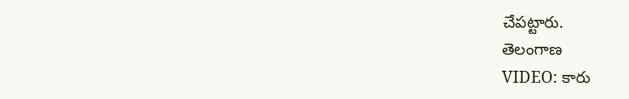చేపట్టారు.
తెలంగాణ
VIDEO: కారు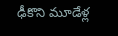ఢీకొని మూడేళ్ల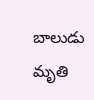బాలుడు మృతి